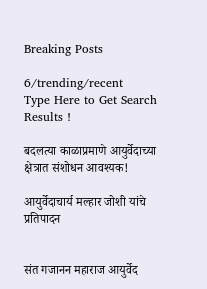Breaking Posts

6/trending/recent
Type Here to Get Search Results !

बदलत्या काळाप्रमाणे आयुर्वेदाच्या क्षेत्रात संशोधन आवश्यक!

आयुर्वेदाचार्य मल्हार जोशी यांचे प्रतिपादन


संत गजानन महाराज आयुर्वेद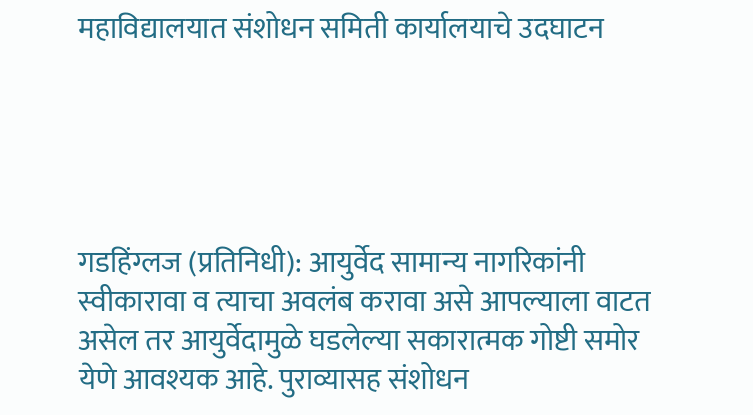महाविद्यालयात संशोधन समिती कार्यालयाचे उदघाटन





गडहिंग्लज (प्रतिनिधी): आयुर्वेद सामान्य नागरिकांनी स्वीकारावा व त्याचा अवलंब करावा असे आपल्याला वाटत असेल तर आयुर्वेदामुळे घडलेल्या सकारात्मक गोष्टी समोर येणे आवश्यक आहे. पुराव्यासह संशोधन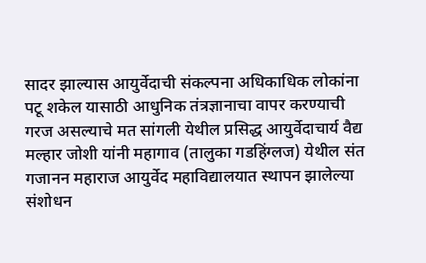सादर झाल्यास आयुर्वेदाची संकल्पना अधिकाधिक लोकांना पटू शकेल यासाठी आधुनिक तंत्रज्ञानाचा वापर करण्याची गरज असल्याचे मत सांगली येथील प्रसिद्ध आयुर्वेदाचार्य वैद्य मल्हार जोशी यांनी महागाव (तालुका गडहिंग्लज) येथील संत गजानन महाराज आयुर्वेद महाविद्यालयात स्थापन झालेल्या संशोधन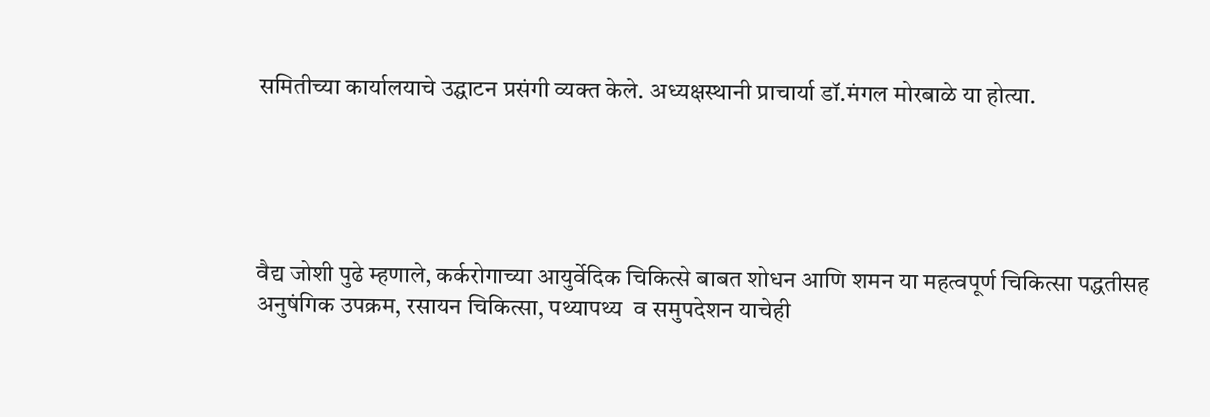समितीच्या कार्यालयाचे उद्घाटन प्रसंगी व्यक्त केले. अध्यक्षस्थानी प्राचार्या डॉ.मंगल मोरबाळे या होत्या.





वैद्य जोशी पुढे म्हणाले, कर्करोगाच्या आयुर्वेदिक चिकित्से बाबत शोधन आणि शमन या महत्वपूर्ण चिकित्सा पद्धतीसह अनुषंगिक उपक्रम, रसायन चिकित्सा, पथ्यापथ्य  व समुपदेशन याचेही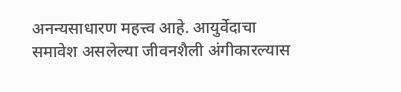अनन्यसाधारण महत्त्व आहे. आयुर्वेदाचा समावेश असलेल्या जीवनशैली अंगीकारल्यास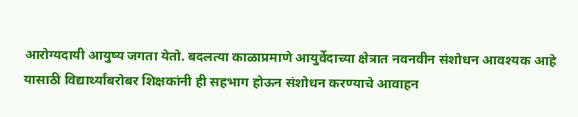आरोग्यदायी आयुष्य जगता येतो. बदलत्या काळाप्रमाणे आयुर्वेदाच्या क्षेत्रात नवनवीन संशोधन आवश्यक आहे यासाठी विद्यार्थ्यांबरोबर शिक्षकांनी ही सहभाग होऊन संशोधन करण्याचे आवाहन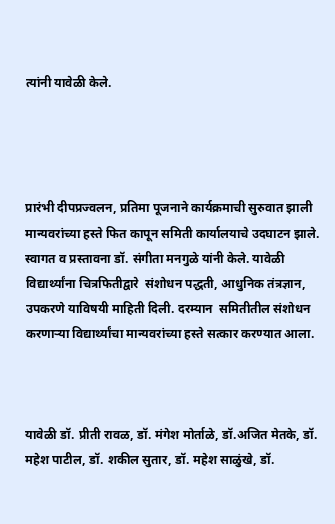त्यांनी यावेळी केले.




प्रारंभी दीपप्रज्वलन, प्रतिमा पूजनाने कार्यक्रमाची सुरुवात झाली मान्यवरांच्या हस्ते फित कापून समिती कार्यालयाचे उदघाटन झाले. स्वागत व प्रस्तावना डॉ. संगीता मनगुळे यांनी केले. यावेळी विद्यार्थ्यांना चित्रफितीद्वारे  संशोधन पद्धती, आधुनिक तंत्रज्ञान, उपकरणे याविषयी माहिती दिली. दरम्यान  समितीतील संशोधन करणाऱ्या विद्यार्थ्यांचा मान्यवरांच्या हस्ते सत्कार करण्यात आला.



यावेळी डॉ. प्रीती रावळ, डॉ. मंगेश मोर्ताळे, डॉ.अजित मेतके, डॉ. महेश पाटील, डॉ. शकील सुतार, डॉ. महेश साळुंखे, डॉ.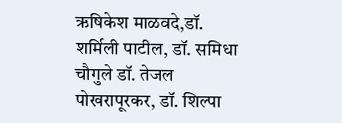ऋषिकेश माळवदे,डॉ. शर्मिली पाटील, डॉ. समिधा चौगुले डॉ. तेजल पोखरापूरकर, डॉ. शिल्पा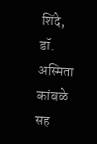शिंदे, डॉ. अस्मिता कांबळे सह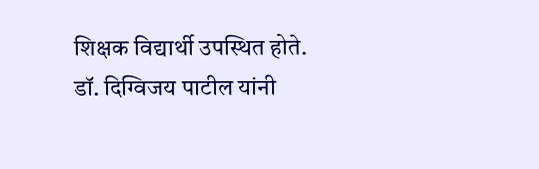शिक्षक विद्यार्थी उपस्थित होते. डॉ. दिग्विजय पाटील यांनी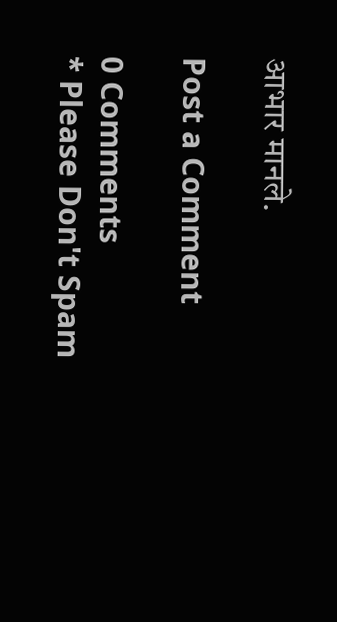आभार मानले.

Post a Comment

0 Comments
* Please Don't Spam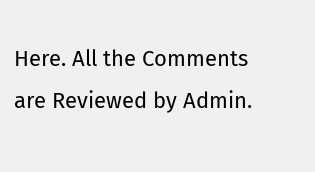Here. All the Comments are Reviewed by Admin.